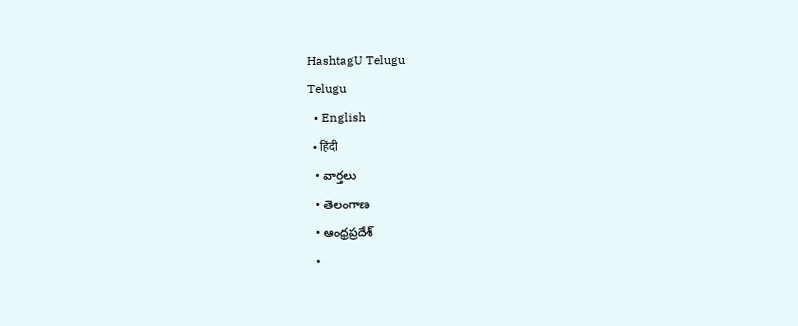HashtagU Telugu
Telugu
  • English
  • हिंदी
  • వార్తలు
  • తెలంగాణ
  • ఆంధ్రప్రదేశ్
  •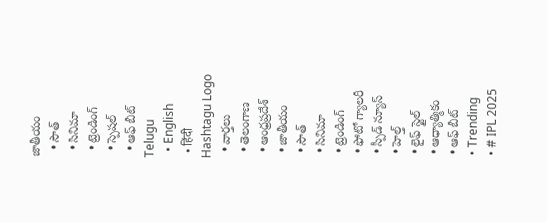జాతీయం
  • సౌత్
  • సినిమా
  • ట్రెండింగ్
  • స్పెషల్
  • ఆఫ్ బీట్
Telugu
  • English
  • हिंदी
Hashtagu Logo
  • వార్తలు
  • తెలంగాణ
  • ఆంధ్రప్రదేశ్
  • జాతీయం
  • సౌత్
  • సినిమా
  • ట్రెండింగ్
  • ఫోటో గ్యాలరీ
  • స్పీడ్ న్యూస్
  • హెల్త్
  • లైఫ్ స్టైల్
  • ఆధ్యాత్మికం
  • ఆఫ్ బీట్
  • Trending
  • # IPL 2025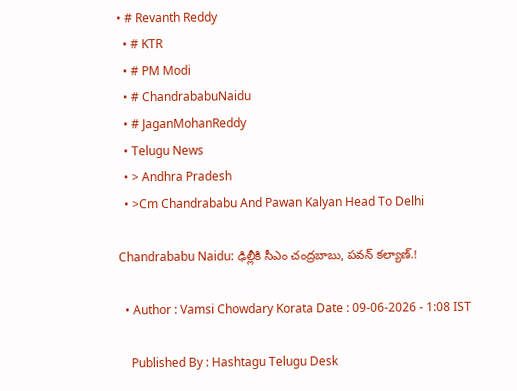• # Revanth Reddy
  • # KTR
  • # PM Modi
  • # ChandrababuNaidu
  • # JaganMohanReddy
  • Telugu News
  • > Andhra Pradesh
  • >Cm Chandrababu And Pawan Kalyan Head To Delhi

Chandrababu Naidu: ఢిల్లీకి సీఎం చంద్రబాబు, పవన్ కల్యాణ్.!

  • Author : Vamsi Chowdary Korata Date : 09-06-2026 - 1:08 IST

    Published By : Hashtagu Telugu Desk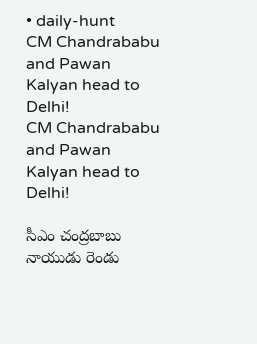• daily-hunt
CM Chandrababu and Pawan Kalyan head to Delhi!
CM Chandrababu and Pawan Kalyan head to Delhi!

సీఎం చంద్రబాబు నాయుడు రెండు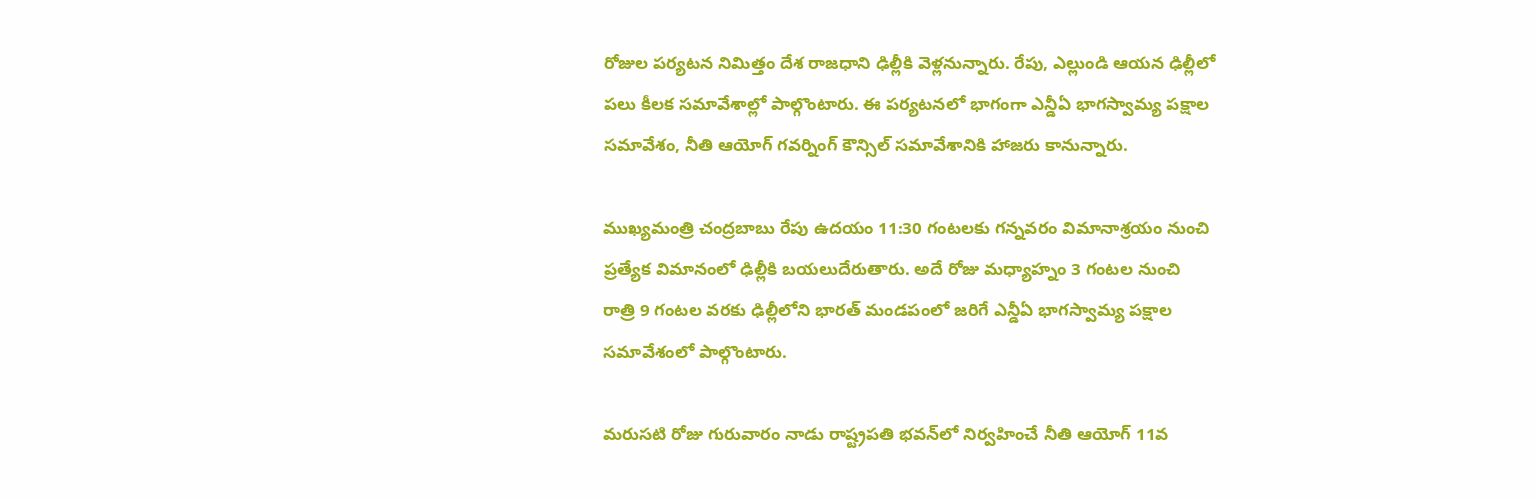రోజుల పర్యటన నిమిత్తం దేశ రాజధాని ఢిల్లీకి వెళ్లనున్నారు. రేపు, ఎల్లుండి ఆయన ఢిల్లీలో పలు కీలక సమావేశాల్లో పాల్గొంటారు. ఈ పర్యటనలో భాగంగా ఎన్డీఏ భాగస్వామ్య పక్షాల సమావేశం, నీతి ఆయోగ్ గవర్నింగ్ కౌన్సిల్ సమావేశానికి హాజరు కానున్నారు.

ముఖ్యమంత్రి చంద్రబాబు రేపు ఉదయం 11:30 గంటలకు గన్నవరం విమానాశ్రయం నుంచి ప్రత్యేక విమానంలో ఢిల్లీకి బయలుదేరుతారు. అదే రోజు మధ్యాహ్నం 3 గంటల నుంచి రాత్రి 9 గంటల వరకు ఢిల్లీలోని భారత్ మండపంలో జరిగే ఎన్డీఏ భాగస్వామ్య పక్షాల సమావేశంలో పాల్గొంటారు.

మరుసటి రోజు గురువారం నాడు రాష్ట్రపతి భవన్‌లో నిర్వహించే నీతి ఆయోగ్ 11వ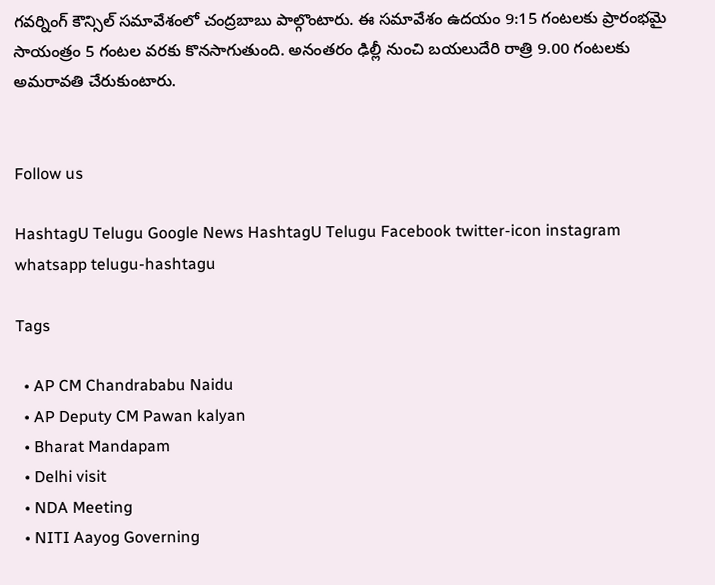గవర్నింగ్ కౌన్సిల్ సమావేశంలో చంద్రబాబు పాల్గొంటారు. ఈ సమావేశం ఉదయం 9:15 గంటలకు ప్రారంభమై సాయంత్రం 5 గంటల వరకు కొనసాగుతుంది. అనంతరం ఢిల్లీ నుంచి బయలుదేరి రాత్రి 9.00 గంటలకు అమరావతి చేరుకుంటారు.


Follow us

HashtagU Telugu Google News HashtagU Telugu Facebook twitter-icon instagram whatsapp telugu-hashtagu

Tags

  • AP CM Chandrababu Naidu
  • AP Deputy CM Pawan kalyan
  • Bharat Mandapam
  • Delhi visit
  • NDA Meeting
  • NITI Aayog Governing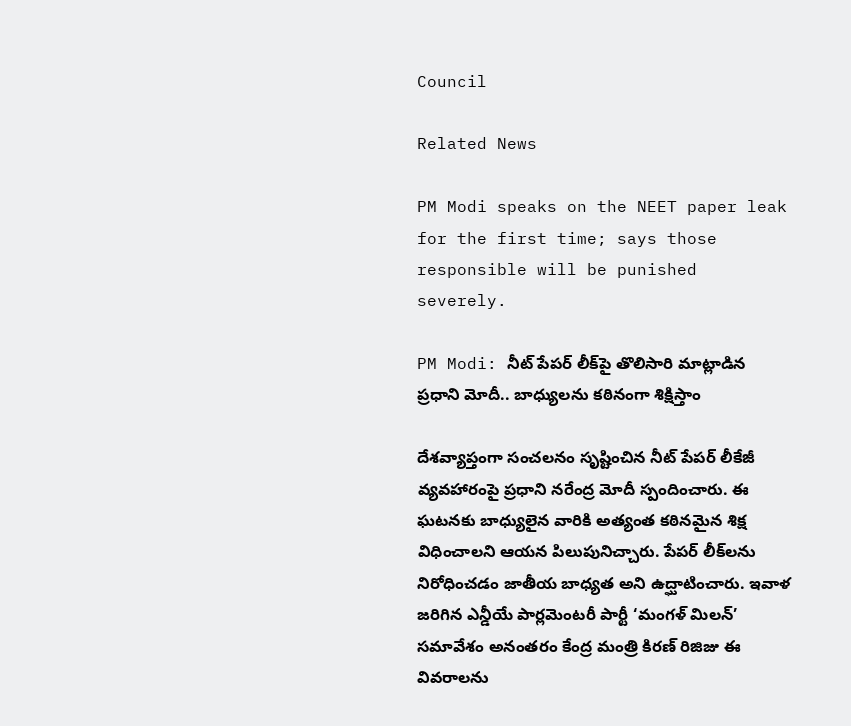Council

Related News

PM Modi speaks on the NEET paper leak for the first time; says those responsible will be punished severely.

PM Modi: నీట్ పేప‌ర్ లీక్‌పై తొలిసారి మాట్లాడిన ప్రధాని మోదీ.. బాధ్యులను కఠినంగా శిక్షిస్తాం

దేశవ్యాప్తంగా సంచలనం సృష్టించిన నీట్ పేపర్ లీకేజీ వ్యవహారంపై ప్రధాని నరేంద్ర మోదీ స్పందించారు. ఈ ఘటనకు బాధ్యులైన వారికి అత్యంత కఠినమైన శిక్ష విధించాలని ఆయన పిలుపునిచ్చారు. పేపర్ లీక్‌లను నిరోధించడం జాతీయ బాధ్యత అని ఉద్ఘాటించారు. ఇవాళ‌ జరిగిన ఎన్డీయే పార్లమెంటరీ పార్టీ ‘మంగళ్ మిలన్’ సమావేశం అనంతరం కేంద్ర మంత్రి కిరణ్ రిజిజు ఈ వివరాలను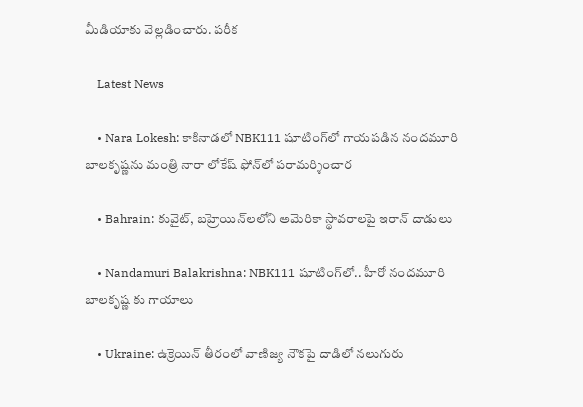మీడియాకు వెల్లడించారు. పరీక

    Latest News

    • Nara Lokesh: కాకినాడలో NBK111 షూటింగ్‌లో గాయపడిన నందమూరి బాలకృష్ణను మంత్రి నారా లోకేష్ ఫోన్‌లో పరామర్శించార

    • Bahrain: కువైట్, బహ్రెయిన్‌లలోని అమెరికా స్థావరాలపై ఇరాన్ దాడులు

    • Nandamuri Balakrishna: NBK111 షూటింగ్‌లో.. హీరో నందమూరి బాలకృష్ణ కు గాయాలు

    • Ukraine: ఉక్రెయిన్ తీరంలో వాణిజ్య నౌకపై దాడిలో నలుగురు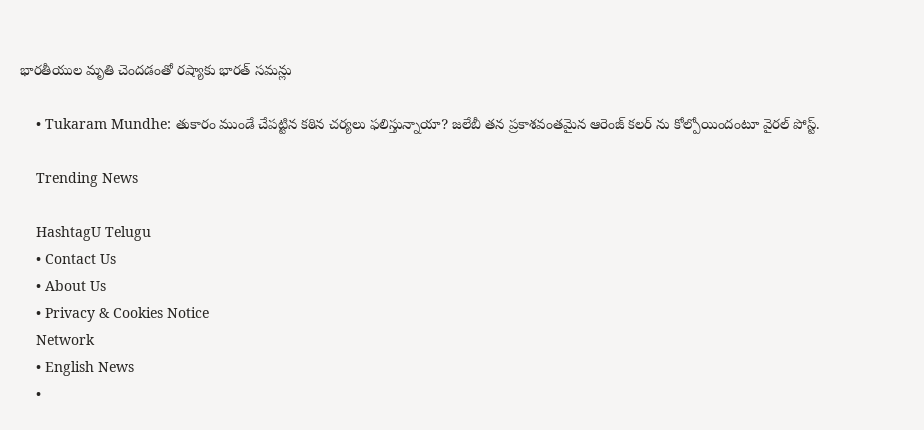భారతీయుల మృతి చెందడంతో రష్యాకు భారత్ సమన్లు

    • Tukaram Mundhe: తుకారం ముండే చేపట్టిన కఠిన చర్యలు ఫలిస్తున్నాయా? జలేబీ తన ప్రకాశవంతమైన ఆరెంజ్ కలర్ ను కోల్పోయిందంటూ వైరల్ పోస్ట్.

    Trending News

    HashtagU Telugu
    • Contact Us
    • About Us
    • Privacy & Cookies Notice
    Network
    • English News
    •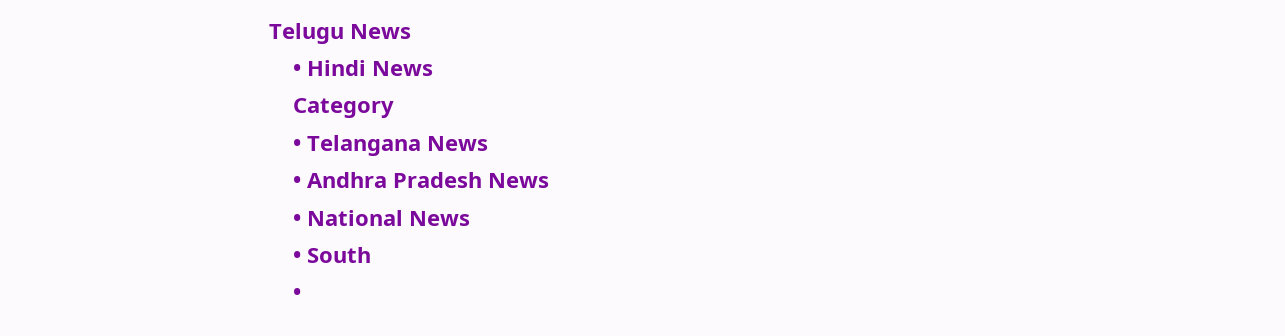Telugu News
    • Hindi News
    Category
    • Telangana News
    • Andhra Pradesh News
    • National News
    • South
    •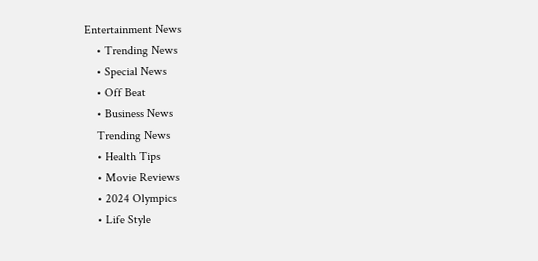Entertainment News
    • Trending News
    • Special News
    • Off Beat
    • Business News
    Trending News
    • Health Tips
    • Movie Reviews
    • 2024 Olympics
    • Life Style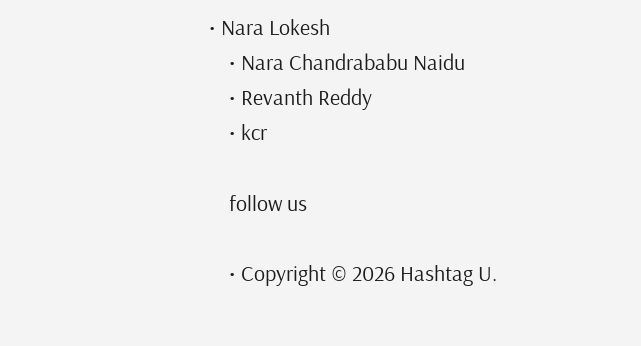• Nara Lokesh
    • Nara Chandrababu Naidu
    • Revanth Reddy
    • kcr

    follow us

    • Copyright © 2026 Hashtag U.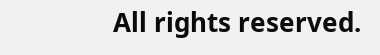All rights reserved.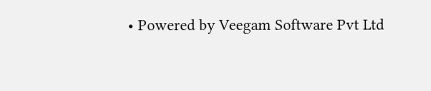• Powered by Veegam Software Pvt Ltd